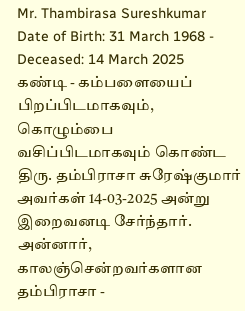Mr. Thambirasa Sureshkumar
Date of Birth: 31 March 1968 - Deceased: 14 March 2025
கண்டி - கம்பளையைப் பிறப்பிடமாகவும், கொழும்பை வசிப்பிடமாகவும் கொண்ட திரு. தம்பிராசா சுரேஷ்குமார் அவர்கள் 14-03-2025 அன்று இறைவனடி சேர்ந்தார்.
அன்னார், காலஞ்சென்றவர்களான தம்பிராசா -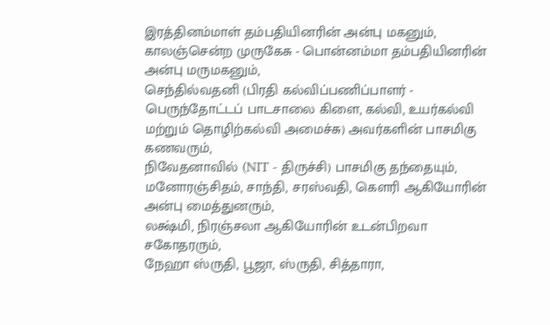இரத்தினம்மாள் தம்பதியினரின் அன்பு மகனும்,
காலஞ்சென்ற முருகேசு - பொன்னம்மா தம்பதியினரின் அன்பு மருமகனும்,
செந்தில்வதனி (பிரதி கல்விப்பணிப்பாளர் - பெருந்தோட்டப் பாடசாலை கிளை, கல்வி, உயர்கல்வி மற்றும் தொழிற்கல்வி அமைச்சு) அவர்களின் பாசமிகு கணவரும்,
நிவேதனாவில் (NIT - திருச்சி) பாசமிகு தந்தையும்,
மனோரஞ்சிதம், சாந்தி, சரஸ்வதி, கௌரி ஆகியோரின் அன்பு மைத்துனரும்,
லக்ஷ்மி, நிரஞ்சலா ஆகியோரின் உடன்பிறவா சகோதரரும்,
நேஹா ஸ்ருதி, பூஜா, ஸ்ருதி, சித்தாரா,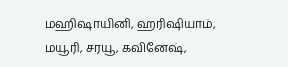மஹிஷாயினி, ஹரிஷியாம், மயூரி, சரயூ, கவினேஷ்,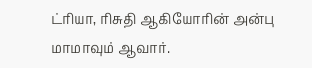ட்ரியா, ரிசுதி ஆகியோரின் அன்பு மாமாவும் ஆவார்.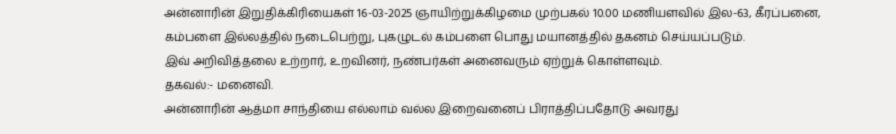அன்னாரின் இறுதிக்கிரியைகள் 16-03-2025 ஞாயிற்றுக்கிழமை முற்பகல் 10.00 மணியளவில் இல-63, கீரப்பனை, கம்பளை இல்லத்தில் நடைபெற்று, புகழுடல் கம்பளை பொது மயானத்தில் தகனம் செய்யப்படும்.
இவ் அறிவித்தலை உற்றார், உறவினர், நண்பர்கள் அனைவரும் ஏற்றுக் கொள்ளவும்.
தகவல்:- மனைவி.
அன்னாரின் ஆத்மா சாந்தியை எல்லாம் வல்ல இறைவனைப் பிராத்திப்பதோடு அவரது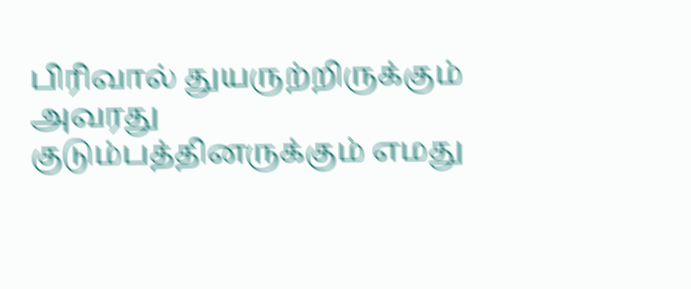பிரிவால் துயருற்றிருக்கும் அவரது குடும்பத்தினருக்கும் எமது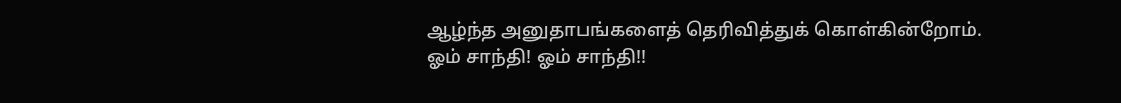ஆழ்ந்த அனுதாபங்களைத் தெரிவித்துக் கொள்கின்றோம்.
ஓம் சாந்தி! ஓம் சாந்தி!!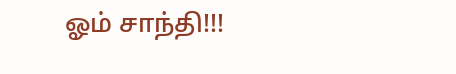ஓம் சாந்தி!!!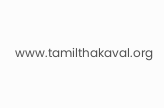www.tamilthakaval.org